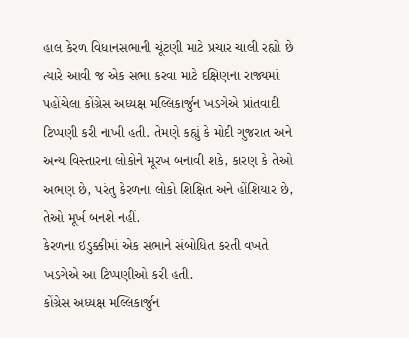હાલ કેરળ વિધાનસભાની ચૂંટણી માટે પ્રચાર ચાલી રહ્યો છે ત્યારે આવી જ એક સભા કરવા માટે દક્ષિણના રાજ્યમાં પહોંચેલા કોંગ્રેસ અધ્યક્ષ મલ્લિકાર્જુન ખડગેએ પ્રાંતવાદી ટિપ્પણી કરી નાખી હતી. તેમણે કહ્યું કે મોદી ગુજરાત અને અન્ય વિસ્તારના લોકોને મૂરખ બનાવી શકે, કારણ કે તેઓ અભણ છે, પરંતુ કેરળના લોકો શિક્ષિત અને હોંશિયાર છે, તેઓ મૂર્ખ બનશે નહીં.
કેરળના ઇડુક્કીમાં એક સભાને સંબોધિત કરતી વખતે ખડગેએ આ ટિપ્પણીઓ કરી હતી.
કોંગ્રેસ અધ્યક્ષ મલ્લિકાર્જુન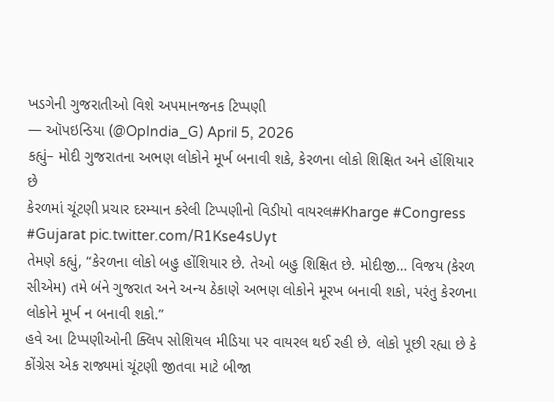ખડગેની ગુજરાતીઓ વિશે અપમાનજનક ટિપ્પણી
— ઑપઇન્ડિયા (@OpIndia_G) April 5, 2026
કહ્યું– મોદી ગુજરાતના અભણ લોકોને મૂર્ખ બનાવી શકે, કેરળના લોકો શિક્ષિત અને હોંશિયાર છે
કેરળમાં ચૂંટણી પ્રચાર દરમ્યાન કરેલી ટિપ્પણીનો વિડીયો વાયરલ#Kharge #Congress #Gujarat pic.twitter.com/R1Kse4sUyt
તેમણે કહ્યું, “કેરળના લોકો બહુ હોંશિયાર છે. તેઓ બહુ શિક્ષિત છે. મોદીજી… વિજય (કેરળ સીએમ) તમે બંને ગુજરાત અને અન્ય ઠેકાણે અભણ લોકોને મૂરખ બનાવી શકો, પરંતુ કેરળના લોકોને મૂર્ખ ન બનાવી શકો.”
હવે આ ટિપ્પણીઓની ક્લિપ સોશિયલ મીડિયા પર વાયરલ થઈ રહી છે. લોકો પૂછી રહ્યા છે કે કોંગ્રેસ એક રાજ્યમાં ચૂંટણી જીતવા માટે બીજા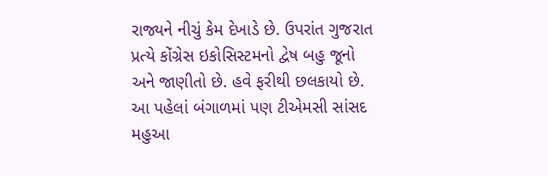રાજ્યને નીચું કેમ દેખાડે છે. ઉપરાંત ગુજરાત પ્રત્યે કોંગ્રેસ ઇકોસિસ્ટમનો દ્વેષ બહુ જૂનો અને જાણીતો છે. હવે ફરીથી છલકાયો છે.
આ પહેલાં બંગાળમાં પણ ટીએમસી સાંસદ મહુઆ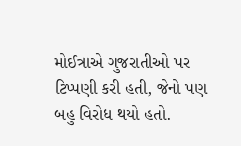મોઈત્રાએ ગુજરાતીઓ પર ટિપ્પણી કરી હતી, જેનો પણ બહુ વિરોધ થયો હતો.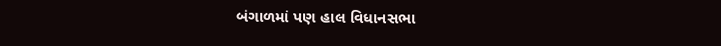બંગાળમાં પણ હાલ વિધાનસભા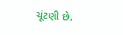ચૂંટણી છે.